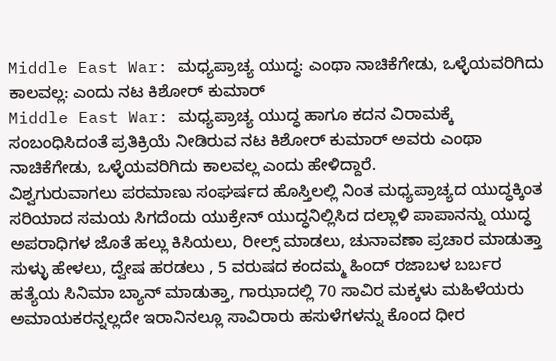Middle East War: ಮಧ್ಯಪ್ರಾಚ್ಯ ಯುದ್ಧ: ಎಂಥಾ ನಾಚಿಕೆಗೇಡು, ಒಳ್ಳೆಯವರಿಗಿದು ಕಾಲವಲ್ಲ: ಎಂದು ನಟ ಕಿಶೋರ್ ಕುಮಾರ್
Middle East War: ಮಧ್ಯಪ್ರಾಚ್ಯ ಯುದ್ಧ ಹಾಗೂ ಕದನ ವಿರಾಮಕ್ಕೆ ಸಂಬಂಧಿಸಿದಂತೆ ಪ್ರತಿಕ್ರಿಯೆ ನೀಡಿರುವ ನಟ ಕಿಶೋರ್ ಕುಮಾರ್ ಅವರು ಎಂಥಾ ನಾಚಿಕೆಗೇಡು, ಒಳ್ಳೆಯವರಿಗಿದು ಕಾಲವಲ್ಲ ಎಂದು ಹೇಳಿದ್ದಾರೆ.
ವಿಶ್ವಗುರುವಾಗಲು ಪರಮಾಣು ಸಂಘರ್ಷದ ಹೊಸ್ತಿಲಲ್ಲಿ ನಿಂತ ಮಧ್ಯಪ್ರಾಚ್ಯದ ಯುದ್ಧಕ್ಕಿಂತ ಸರಿಯಾದ ಸಮಯ ಸಿಗದೆಂದು ಯುಕ್ರೇನ್ ಯುದ್ಧನಿಲ್ಲಿಸಿದ ದಲ್ಲಾಳಿ ಪಾಪಾನನ್ನು ಯುದ್ಧ ಅಪರಾಧಿಗಳ ಜೊತೆ ಹಲ್ಲು ಕಿಸಿಯಲು, ರೀಲ್ಸ್ ಮಾಡಲು, ಚುನಾವಣಾ ಪ್ರಚಾರ ಮಾಡುತ್ತಾ ಸುಳ್ಳು ಹೇಳಲು, ದ್ವೇಷ ಹರಡಲು , 5 ವರುಷದ ಕಂದಮ್ಮ ಹಿಂದ್ ರಜಾಬಳ ಬರ್ಬರ ಹತ್ಯೆಯ ಸಿನಿಮಾ ಬ್ಯಾನ್ ಮಾಡುತ್ತಾ, ಗಾಝಾದಲ್ಲಿ 70 ಸಾವಿರ ಮಕ್ಕಳು ಮಹಿಳೆಯರು ಅಮಾಯಕರನ್ನಲ್ಲದೇ ಇರಾನಿನಲ್ಲೂ ಸಾವಿರಾರು ಹಸುಳೆಗಳನ್ನು ಕೊಂದ ಧೀರ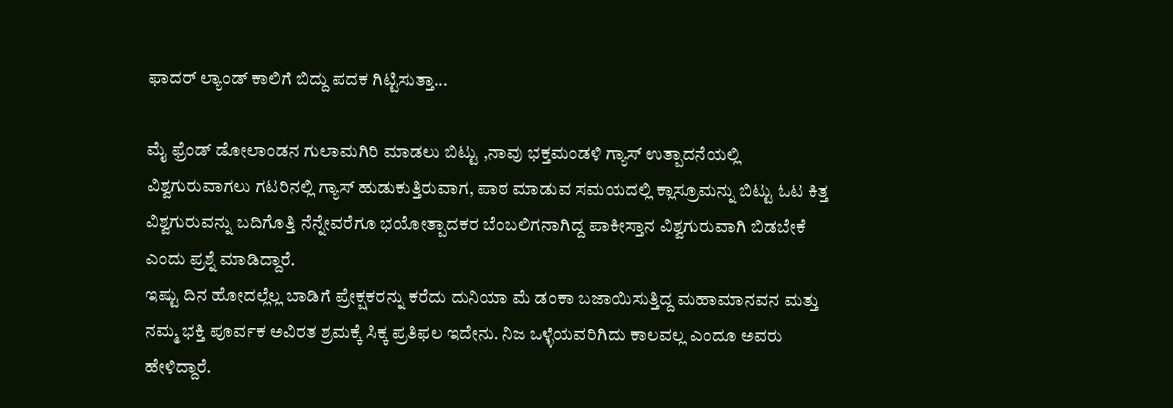ಫಾದರ್ ಲ್ಯಾಂಡ್ ಕಾಲಿಗೆ ಬಿದ್ದು ಪದಕ ಗಿಟ್ಟಿಸುತ್ತಾ...

ಮೈ ಫ್ರೆಂಡ್ ಡೋಲಾಂಡನ ಗುಲಾಮಗಿರಿ ಮಾಡಲು ಬಿಟ್ಟು ,ನಾವು ಭಕ್ತಮಂಡಳಿ ಗ್ಯಾಸ್ ಉತ್ಪಾದನೆಯಲ್ಲಿ ವಿಶ್ವಗುರುವಾಗಲು ಗಟರಿನಲ್ಲಿ ಗ್ಯಾಸ್ ಹುಡುಕುತ್ತಿರುವಾಗ, ಪಾಠ ಮಾಡುವ ಸಮಯದಲ್ಲಿ ಕ್ಲಾಸ್ರೂಮನ್ನು ಬಿಟ್ಟು ಓಟ ಕಿತ್ತ ವಿಶ್ವಗುರುವನ್ನು ಬದಿಗೊತ್ತಿ ನೆನ್ನೇವರೆಗೂ ಭಯೋತ್ಪಾದಕರ ಬೆಂಬಲಿಗನಾಗಿದ್ದ ಪಾಕೀಸ್ತಾನ ವಿಶ್ವಗುರುವಾಗಿ ಬಿಡಬೇಕೆ ಎಂದು ಪ್ರಶ್ನೆ ಮಾಡಿದ್ದಾರೆ.
ಇಷ್ಟು ದಿನ ಹೋದಲ್ಲೆಲ್ಲ ಬಾಡಿಗೆ ಪ್ರೇಕ್ಷಕರನ್ನು ಕರೆದು ದುನಿಯಾ ಮೆ ಡಂಕಾ ಬಜಾಯಿಸುತ್ತಿದ್ದ ಮಹಾಮಾನವನ ಮತ್ತು ನಮ್ಮ ಭಕ್ತಿ ಪೂರ್ವಕ ಅವಿರತ ಶ್ರಮಕ್ಕೆ ಸಿಕ್ಕ ಪ್ರತಿಫಲ ಇದೇನು. ನಿಜ ಒಳ್ಳೆಯವರಿಗಿದು ಕಾಲವಲ್ಲ ಎಂದೂ ಅವರು ಹೇಳಿದ್ದಾರೆ.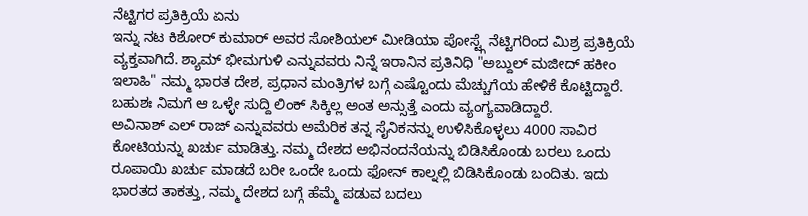ನೆಟ್ಟಿಗರ ಪ್ರತಿಕ್ರಿಯೆ ಏನು
ಇನ್ನು ನಟ ಕಿಶೋರ್ ಕುಮಾರ್ ಅವರ ಸೋಶಿಯಲ್ ಮೀಡಿಯಾ ಪೋಸ್ಟ್ಗೆ ನೆಟ್ಟಿಗರಿಂದ ಮಿಶ್ರ ಪ್ರತಿಕ್ರಿಯೆ ವ್ಯಕ್ತವಾಗಿದೆ. ಶ್ಯಾಮ್ ಭೀಮಗುಳಿ ಎನ್ನುವವರು ನಿನ್ನೆ ಇರಾನಿನ ಪ್ರತಿನಿಧಿ "ಅಬ್ದುಲ್ ಮಜೀದ್ ಹಕೀಂ ಇಲಾಹಿ" ನಮ್ಮ ಭಾರತ ದೇಶ, ಪ್ರಧಾನ ಮಂತ್ರಿಗಳ ಬಗ್ಗೆ ಎಷ್ಟೊಂದು ಮೆಚ್ಚುಗೆಯ ಹೇಳಿಕೆ ಕೊಟ್ಟಿದ್ದಾರೆ. ಬಹುಶಃ ನಿಮಗೆ ಆ ಒಳ್ಳೇ ಸುದ್ದಿ ಲಿಂಕ್ ಸಿಕ್ಕಿಲ್ಲ ಅಂತ ಅನ್ಸುತ್ತೆ ಎಂದು ವ್ಯಂಗ್ಯವಾಡಿದ್ದಾರೆ.
ಅವಿನಾಶ್ ಎಲ್ ರಾಜ್ ಎನ್ನುವವರು ಅಮೆರಿಕ ತನ್ನ ಸೈನಿಕನನ್ನು ಉಳಿಸಿಕೊಳ್ಳಲು 4000 ಸಾವಿರ ಕೋಟಿಯನ್ನು ಖರ್ಚು ಮಾಡಿತ್ತು. ನಮ್ಮ ದೇಶದ ಅಭಿನಂದನೆಯನ್ನು ಬಿಡಿಸಿಕೊಂಡು ಬರಲು ಒಂದು ರೂಪಾಯಿ ಖರ್ಚು ಮಾಡದೆ ಬರೀ ಒಂದೇ ಒಂದು ಫೋನ್ ಕಾಲ್ನಲ್ಲಿ ಬಿಡಿಸಿಕೊಂಡು ಬಂದಿತು. ಇದು ಭಾರತದ ತಾಕತ್ತು, ನಮ್ಮ ದೇಶದ ಬಗ್ಗೆ ಹೆಮ್ಮೆ ಪಡುವ ಬದಲು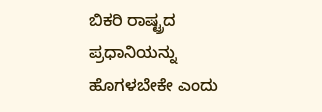ಬಿಕರಿ ರಾಷ್ಟ್ರದ ಪ್ರಧಾನಿಯನ್ನು ಹೊಗಳಬೇಕೇ ಎಂದು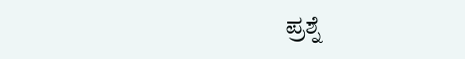ಪ್ರಶ್ನೆ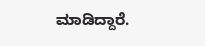ಮಾಡಿದ್ದಾರೆ.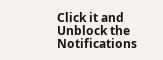Click it and Unblock the Notifications